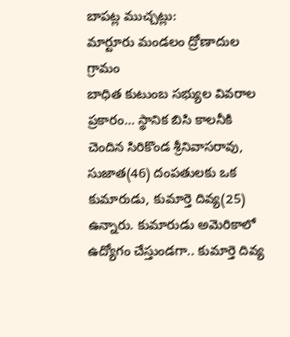బాపట్ల ముచ్చట్లు:
మార్టూరు మండలం ద్రోణాదుల గ్రామం
బాధిత కుటుంబ సభ్యుల వివరాల ప్రకారం… స్థానిక బిసి కాలనీకి చెందిన సిరికొండ శ్రీనివాసరావు, సుజాత(46) దంపతులకు ఒక కుమారుడు, కుమార్తె దివ్య(25) ఉన్నారు. కుమారుడు అమెరికాలో ఉద్యోగం చేస్తుండగా.. కుమార్తె దివ్య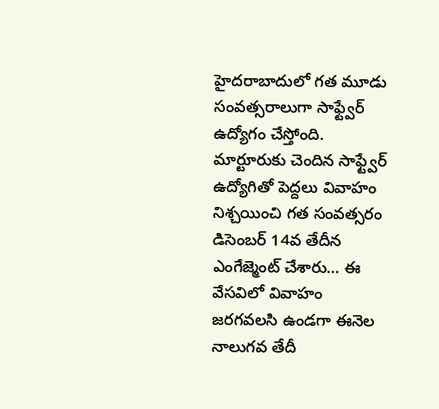హైదరాబాదులో గత మూడు సంవత్సరాలుగా సాఫ్ట్వేర్ ఉద్యోగం చేస్తోంది. మార్టూరుకు చెందిన సాఫ్ట్వేర్ ఉద్యోగితో పెద్దలు వివాహం నిశ్చయించి గత సంవత్సరం డిసెంబర్ 14వ తేదీన ఎంగేజ్మెంట్ చేశారు… ఈ వేసవిలో వివాహం జరగవలసి ఉండగా ఈనెల నాలుగవ తేదీ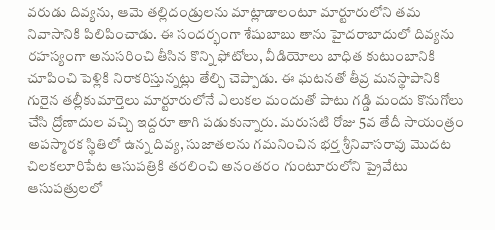వరుడు దివ్యను, ఆమె తల్లిదండ్రులను మాట్లాడాలంటూ మార్టూరులోని తమ నివాసానికి పిలిపించాడు. ఈ సందర్భంగా శేషుబాబు తాను హైదరాబాదులో దివ్యను రహస్యంగా అనుసరించి తీసిన కొన్ని ఫోటోలు, వీడియోలు బాధిత కుటుంబానికి చూపించి పెళ్లికి నిరాకరిస్తున్నట్లు తేల్చి చెప్పాడు. ఈ ఘటనతో తీవ్ర మనస్థాపానికి గురైన తల్లీకుమార్తెలు మార్టూరులోనే ఎలుకల మందుతో పాటు గడ్డి మందు కొనుగోలు చేసి ద్రోణాదుల వచ్చి ఇద్దరూ తాగి పడుకున్నారు. మరుసటి రోజు 5వ తేదీ సాయంత్రం అపస్మారక స్థితిలో ఉన్న దివ్య, సుజాతలను గమనించిన భర్త శ్రీనివాసరావు మొదట చిలకలూరిపేట ఆసుపత్రికి తరలించి అనంతరం గుంటూరులోని ప్రైవేటు ఆసుపత్రులలో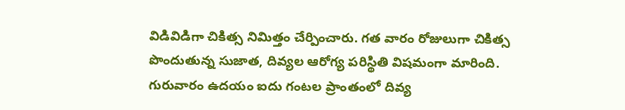విడివిడిగా చికిత్స నిమిత్తం చేర్పించారు. గత వారం రోజులుగా చికిత్స పొందుతున్న సుజాత, దివ్యల ఆరోగ్య పరిస్థితి విషమంగా మారింది. గురువారం ఉదయం ఐదు గంటల ప్రాంతంలో దివ్య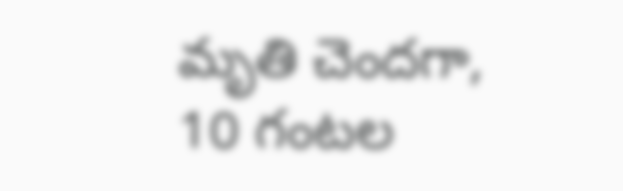మృతి చెందగా, 10 గంటల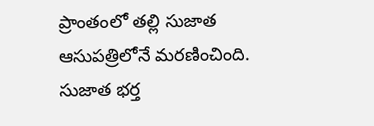ప్రాంతంలో తల్లి సుజాత ఆసుపత్రిలోనే మరణించింది. సుజాత భర్త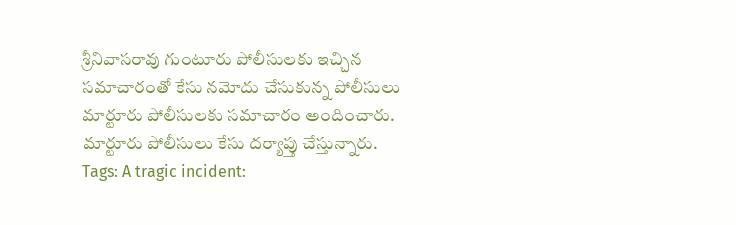శ్రీనివాసరావు గుంటూరు పోలీసులకు ఇచ్చిన సమాచారంతో కేసు నమోదు చేసుకున్న పోలీసులు మార్టూరు పోలీసులకు సమాచారం అందించారు. మార్టూరు పోలీసులు కేసు దర్యాప్తు చేస్తున్నారు.
Tags: A tragic incident: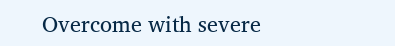Overcome with severe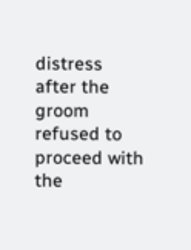distress after the groom refused to proceed with the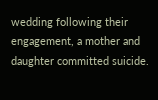wedding following their engagement, a mother and daughter committed suicide.